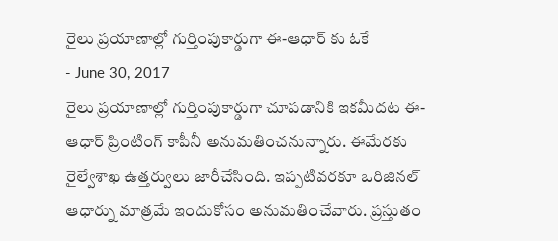రైలు ప్రయాణాల్లో గుర్తింపుకార్డుగా ఈ-ఆధార్ కు ఓకే
- June 30, 2017
రైలు ప్రయాణాల్లో గుర్తింపుకార్డుగా చూపడానికి ఇకమీదట ఈ-ఆధార్ ప్రింటింగ్ కాపీనీ అనుమతించనున్నారు. ఈమేరకు రైల్వేశాఖ ఉత్తర్వులు జారీచేసింది. ఇప్పటివరకూ ఒరిజినల్ ఆధార్ను మాత్రమే ఇందుకోసం అనుమతించేవారు. ప్రస్తుతం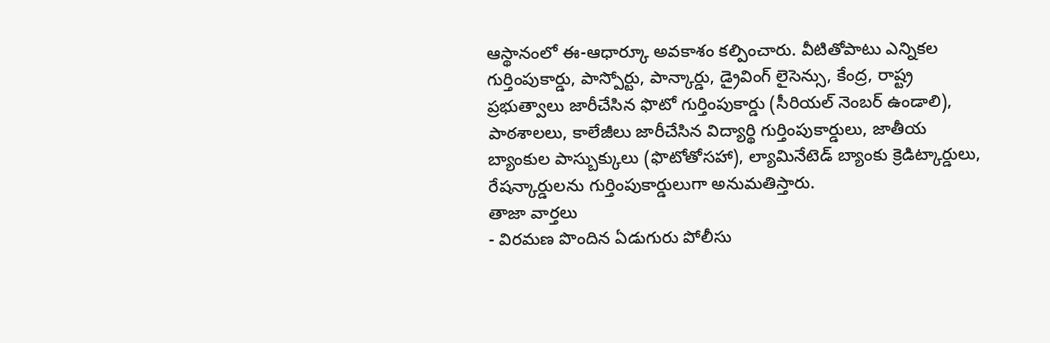ఆస్థానంలో ఈ-ఆధార్కూ అవకాశం కల్పించారు. వీటితోపాటు ఎన్నికల గుర్తింపుకార్డు, పాస్పోర్టు, పాన్కార్డు, డ్రైవింగ్ లైసెన్సు, కేంద్ర, రాష్ట్ర ప్రభుత్వాలు జారీచేసిన ఫొటో గుర్తింపుకార్డు (సీరియల్ నెంబర్ ఉండాలి), పాఠశాలలు, కాలేజీలు జారీచేసిన విద్యార్థి గుర్తింపుకార్డులు, జాతీయ బ్యాంకుల పాస్బుక్కులు (ఫొటోతోసహా), ల్యామినేటెడ్ బ్యాంకు క్రెడిట్కార్డులు, రేషన్కార్డులను గుర్తింపుకార్డులుగా అనుమతిస్తారు.
తాజా వార్తలు
- విరమణ పొందిన ఏడుగురు పోలీసు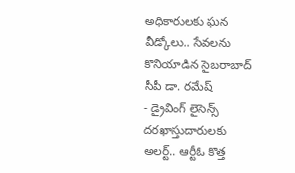అధికారులకు ఘన వీడ్కోలు.. సేవలను కొనియాడిన సైబరాబాద్ సీపీ డా. రమేష్
- డ్రైవింగ్ లైసెన్స్ దరఖాస్తుదారులకు అలర్ట్.. ఆర్టీఓ కొత్త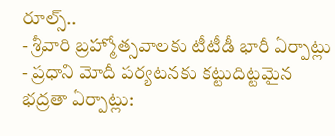రూల్స్..
- శ్రీవారి బ్రహ్మోత్సవాలకు టీటీడీ భారీ ఏర్పాట్లు
- ప్రధాని మోదీ పర్యటనకు కట్టుదిట్టమైన భద్రతా ఏర్పాట్లు: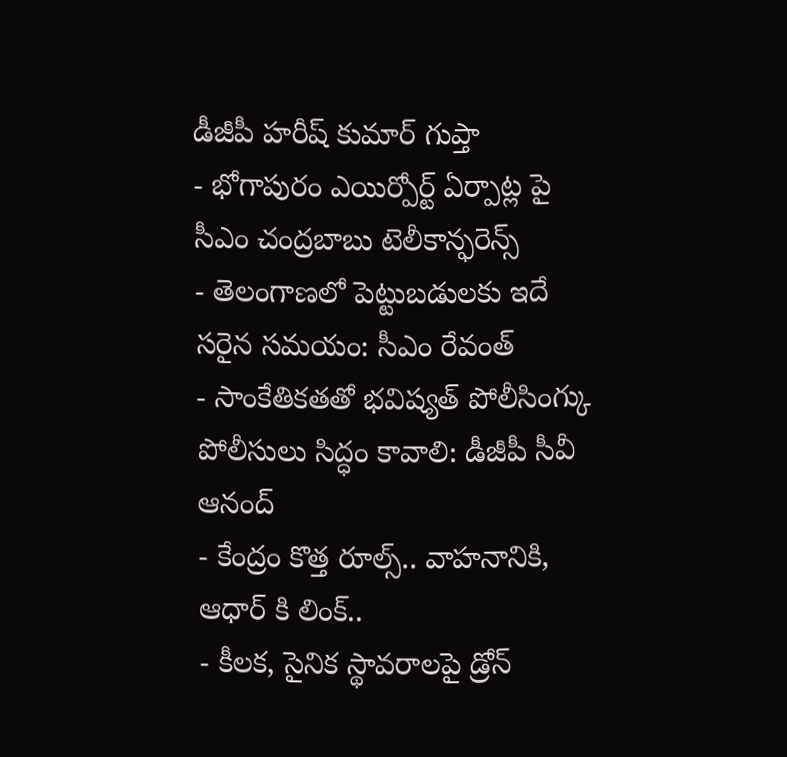డీజీపీ హరీష్ కుమార్ గుప్తా
- భోగాపురం ఎయిర్పోర్ట్ ఏర్పాట్ల పై సీఎం చంద్రబాబు టెలీకాన్ఫరెన్స్
- తెలంగాణలో పెట్టుబడులకు ఇదే సరైన సమయం: సీఎం రేవంత్
- సాంకేతికతతో భవిష్యత్ పోలీసింగ్కు పోలీసులు సిద్ధం కావాలి: డీజీపీ సీవీ ఆనంద్
- కేంద్రం కొత్త రూల్స్.. వాహనానికి, ఆధార్ కి లింక్..
- కీలక, సైనిక స్థావరాలపై డ్రోన్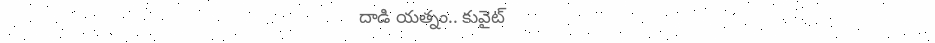దాడి యత్నం.. కువైట్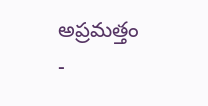అప్రమత్తం
-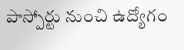పాస్పోర్టు నుంచి ఉద్యోగం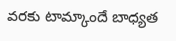వరకు టామ్కాందే బాధ్యత